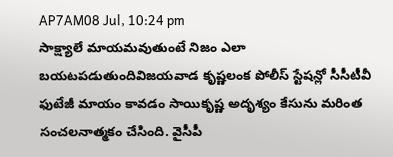AP7AM08 Jul, 10:24 pm
సాక్ష్యాలే మాయమవుతుంటే నిజం ఎలా బయటపడుతుందివిజయవాడ కృష్ణలంక పోలీస్ స్టేషన్లో సీసీటీవీ ఫుటేజీ మాయం కావడం సాయికృష్ణ అదృశ్యం కేసును మరింత సంచలనాత్మకం చేసింది. వైసీపీ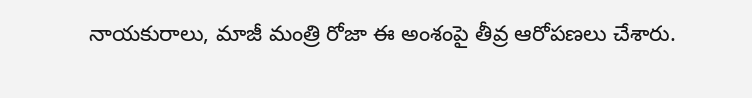నాయకురాలు, మాజీ మంత్రి రోజా ఈ అంశంపై తీవ్ర ఆరోపణలు చేశారు.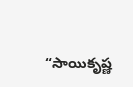“సాయికృష్ణ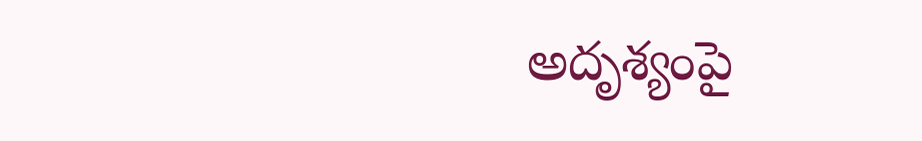అదృశ్యంపై